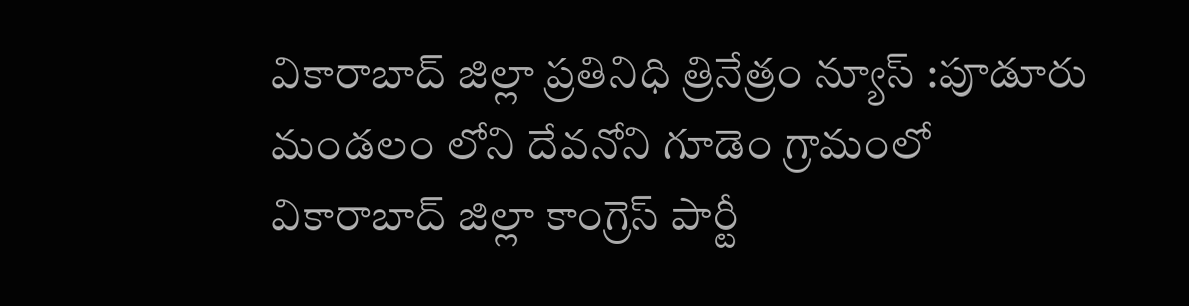వికారాబాద్ జిల్లా ప్రతినిధి త్రినేత్రం న్యూస్ :పూడూరు మండలం లోని దేవనోని గూడెం గ్రామంలో వికారాబాద్ జిల్లా కాంగ్రెస్ పార్టీ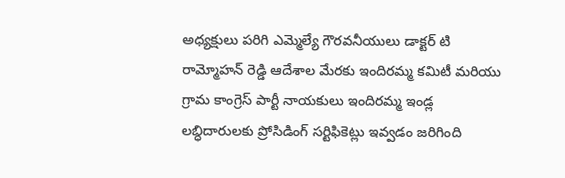అధ్యక్షులు పరిగి ఎమ్మెల్యే గౌరవనీయులు డాక్టర్ టి రామ్మోహన్ రెడ్డి ఆదేశాల మేరకు ఇందిరమ్మ కమిటీ మరియు గ్రామ కాంగ్రెస్ పార్టీ నాయకులు ఇందిరమ్మ ఇండ్ల లబ్ధిదారులకు ప్రోసిడింగ్ సర్టిఫికెట్లు ఇవ్వడం జరిగింది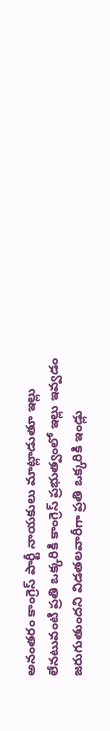అనంతరం కాంగ్రెస్ పార్టీ నాయకులు మాట్లాడుతూ ఇల్లు లేనటువంటి ప్రతి ఒక్కరికి కాంగ్రెస్ ప్రభుత్వంలో ఇల్లు ఇవ్వడం జరుగుతుందని విడతలవారీగా ప్రతి ఒక్కరికి ఇండ్లు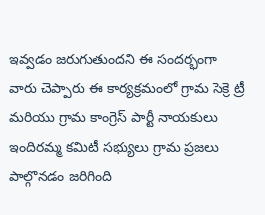ఇవ్వడం జరుగుతుందని ఈ సందర్భంగా వారు చెప్పారు ఈ కార్యక్రమంలో గ్రామ సెక్రె ట్రీ మరియు గ్రామ కాంగ్రెస్ పార్టీ నాయకులు ఇందిరమ్మ కమిటీ సభ్యులు గ్రామ ప్రజలు పాల్గొనడం జరిగింది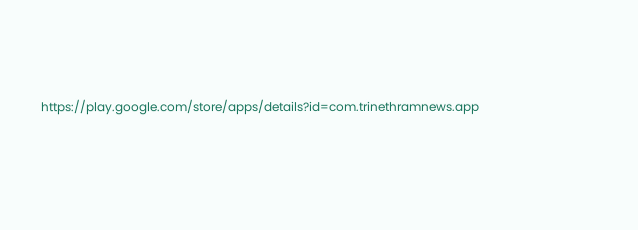https://play.google.com/store/apps/details?id=com.trinethramnews.app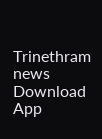Trinethram news
Download App